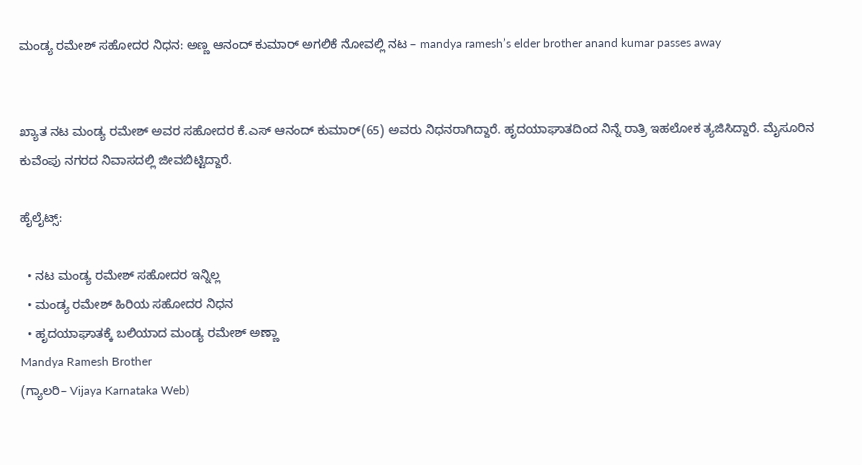ಮಂಡ್ಯ ರಮೇಶ್‌ ಸಹೋದರ ನಿಧನ: ಅಣ್ಣ ಆನಂದ್ ಕುಮಾರ್‌ ಅಗಲಿಕೆ ನೋವಲ್ಲಿ ನಟ – mandya ramesh’s elder brother anand kumar passes away


ಖ್ಯಾತ ನಟ ಮಂಡ್ಯ ರಮೇಶ್‌ ಅವರ ಸಹೋದರ ಕೆ.ಎಸ್‌ ಆನಂದ್‌ ಕುಮಾರ್‌(65) ಅವರು ನಿಧನರಾಗಿದ್ದಾರೆ. ಹೃದಯಾಘಾತದಿಂದ ನಿನ್ನೆ ರಾತ್ರಿ ಇಹಲೋಕ ತ್ಯಜಿಸಿದ್ದಾರೆ. ಮೈಸೂರಿನ ಕುವೆಂಪು ನಗರದ ನಿವಾಸದಲ್ಲಿ ಜೀವಬಿಟ್ಟಿದ್ದಾರೆ.

ಹೈಲೈಟ್ಸ್‌:

  • ನಟ ಮಂಡ್ಯ ರಮೇಶ್ ಸಹೋದರ ಇನ್ನಿಲ್ಲ
  • ಮಂಡ್ಯ ರಮೇಶ್‌ ಹಿರಿಯ ಸಹೋದರ ನಿಧನ
  • ಹೃದಯಾಘಾತಕ್ಕೆ ಬಲಿಯಾದ ಮಂಡ್ಯ ರಮೇಶ್‌ ಅಣ್ಣಾ
Mandya Ramesh Brother
(ಗ್ಯಾಲರಿ– Vijaya Karnataka Web)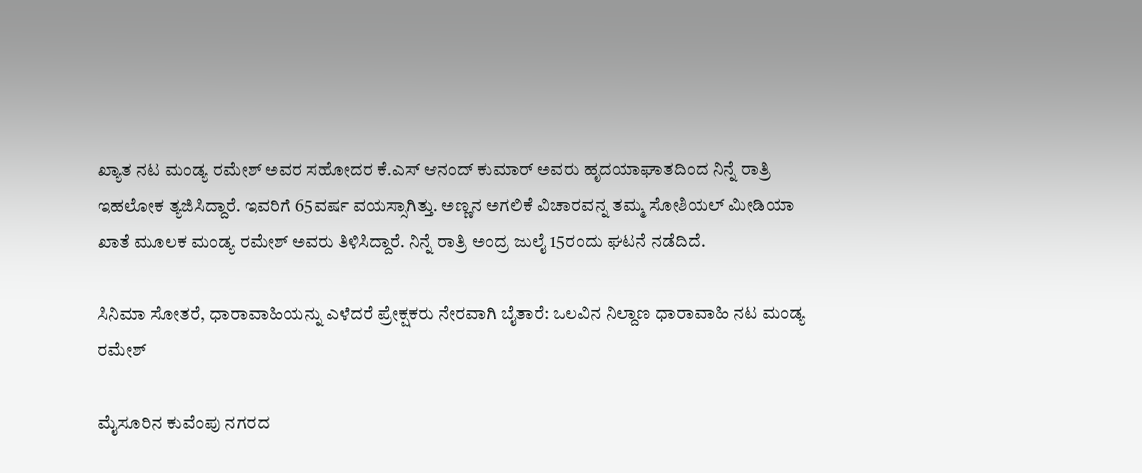ಖ್ಯಾತ ನಟ ಮಂಡ್ಯ ರಮೇಶ್‌ ಅವರ ಸಹೋದರ ಕೆ.ಎಸ್‌ ಆನಂದ್‌ ಕುಮಾರ್‌ ಅವರು ಹೃದಯಾಘಾತದಿಂದ ನಿನ್ನೆ ರಾತ್ರಿ ಇಹಲೋಕ ತ್ಯಜಿಸಿದ್ದಾರೆ. ಇವರಿಗೆ 65ವರ್ಷ ವಯಸ್ಸಾಗಿತ್ತು. ಅಣ್ಣನ ಅಗಲಿಕೆ ವಿಚಾರವನ್ನ ತಮ್ಮ ಸೋಶಿಯಲ್‌ ಮೀಡಿಯಾ ಖಾತೆ ಮೂಲಕ ಮಂಡ್ಯ ರಮೇಶ್‌ ಅವರು ತಿಳಿಸಿದ್ದಾರೆ. ನಿನ್ನೆ ರಾತ್ರಿ ಅಂದ್ರ ಜುಲೈ 15ರಂದು ಘಟನೆ ನಡೆದಿದೆ.

ಸಿನಿಮಾ ಸೋತರೆ, ಧಾರಾವಾಹಿಯನ್ನು ಎಳೆದರೆ ಪ್ರೇಕ್ಷಕರು ನೇರವಾಗಿ ಬೈತಾರೆ: ಒಲವಿನ ನಿಲ್ದಾಣ ಧಾರಾವಾಹಿ ನಟ ಮಂಡ್ಯ ರಮೇಶ್

ಮೈಸೂರಿನ ಕುವೆಂಪು ನಗರದ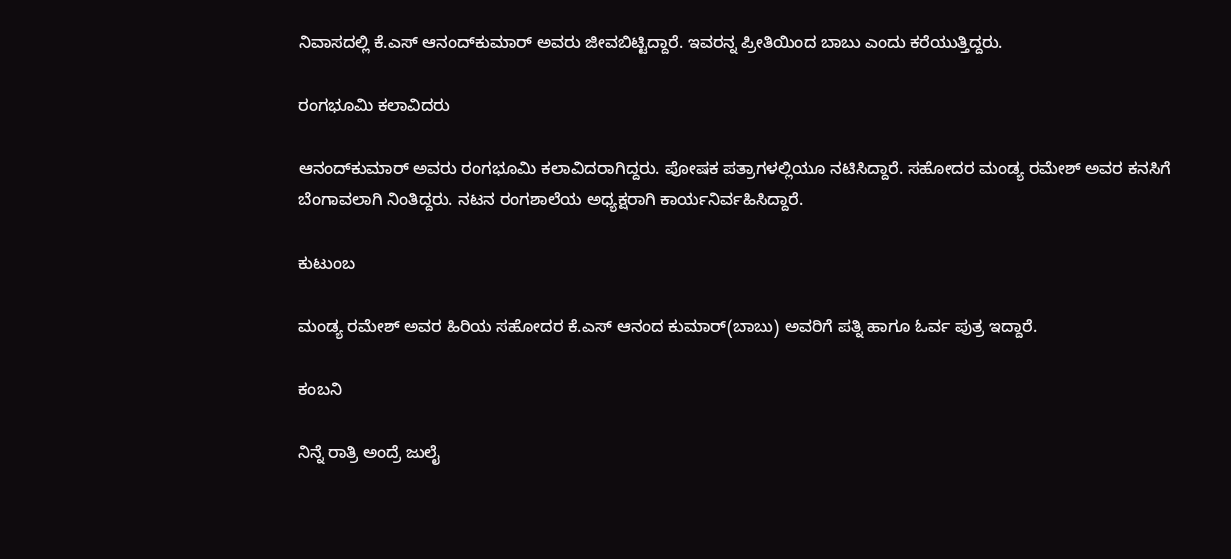ನಿವಾಸದಲ್ಲಿ ಕೆ.ಎಸ್‌ ಆನಂದ್‌ಕುಮಾರ್‌ ಅವರು ಜೀವಬಿಟ್ಟಿದ್ದಾರೆ. ಇವರನ್ನ ಪ್ರೀತಿಯಿಂದ ಬಾಬು ಎಂದು ಕರೆಯುತ್ತಿದ್ದರು.

ರಂಗಭೂಮಿ ಕಲಾವಿದರು

ಆನಂದ್‌ಕುಮಾರ್‌ ಅವರು ರಂಗಭೂಮಿ ಕಲಾವಿದರಾಗಿದ್ದರು. ಪೋಷಕ ಪತ್ರಾಗಳಲ್ಲಿಯೂ ನಟಿಸಿದ್ದಾರೆ. ಸಹೋದರ ಮಂಡ್ಯ ರಮೇಶ್‌ ಅವರ ಕನಸಿಗೆ ಬೆಂಗಾವಲಾಗಿ ನಿಂತಿದ್ದರು. ನಟನ ರಂಗಶಾಲೆಯ ಅಧ್ಯಕ್ಷರಾಗಿ ಕಾರ್ಯನಿರ್ವಹಿಸಿದ್ದಾರೆ.

ಕುಟುಂಬ

ಮಂಡ್ಯ ರಮೇಶ್‌ ಅವರ ಹಿರಿಯ ಸಹೋದರ ಕೆ.ಎಸ್ ಆನಂದ ಕುಮಾರ್(ಬಾಬು) ಅವರಿಗೆ ಪತ್ನಿ ಹಾಗೂ ಓರ್ವ ಪುತ್ರ ಇದ್ದಾರೆ.

ಕಂಬನಿ

ನಿನ್ನೆ ರಾತ್ರಿ ಅಂದ್ರೆ ಜುಲೈ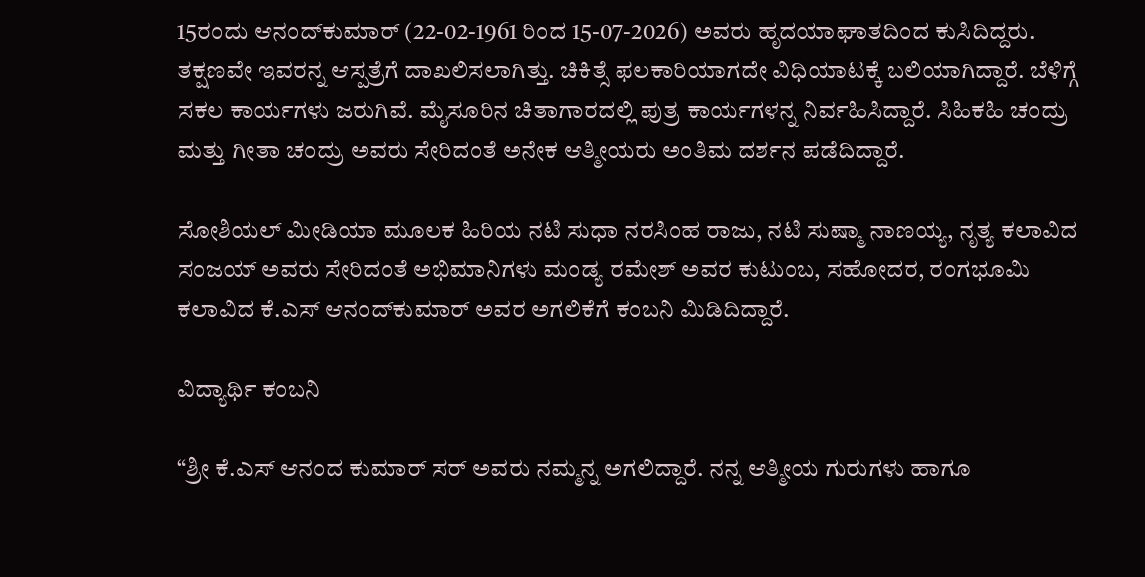15ರಂದು ಆನಂದ್‌ಕುಮಾರ್‌ (22-02-1961 ರಿಂದ 15-07-2026) ಅವರು ಹೃದಯಾಘಾತದಿಂದ ಕುಸಿದಿದ್ದರು. ತಕ್ಷಣವೇ ಇವರನ್ನ ಆಸ್ಪತ್ರೆಗೆ ದಾಖಲಿಸಲಾಗಿತ್ತು. ಚಿಕಿತ್ಸೆ ಫಲಕಾರಿಯಾಗದೇ ವಿಧಿಯಾಟಕ್ಕೆ ಬಲಿಯಾಗಿದ್ದಾರೆ. ಬೆಳಿಗ್ಗೆ ಸಕಲ ಕಾರ್ಯಗಳು ಜರುಗಿವೆ. ಮೈಸೂರಿನ ಚಿತಾಗಾರದಲ್ಲಿ ಪುತ್ರ ಕಾರ್ಯಗಳನ್ನ ನಿರ್ವಹಿಸಿದ್ದಾರೆ. ಸಿಹಿಕಹಿ ಚಂದ್ರು ಮತ್ತು ಗೀತಾ ಚಂದ್ರು ಅವರು ಸೇರಿದಂತೆ ಅನೇಕ ಆತ್ಮೀಯರು ಅಂತಿಮ ದರ್ಶನ ಪಡೆದಿದ್ದಾರೆ.

ಸೋಶಿಯಲ್ ಮೀಡಿಯಾ ಮೂಲಕ ಹಿರಿಯ ನಟಿ ಸುಧಾ ನರಸಿಂಹ ರಾಜು, ನಟಿ ಸುಷ್ಮಾ ನಾಣಯ್ಯ, ನೃತ್ಯ ಕಲಾವಿದ ಸಂಜಯ್‌ ಅವರು ಸೇರಿದಂತೆ ಅಭಿಮಾನಿಗಳು ಮಂಡ್ಯ ರಮೇಶ್‌ ಅವರ ಕುಟುಂಬ, ಸಹೋದರ, ರಂಗಭೂಮಿ ಕಲಾವಿದ ಕೆ.ಎಸ್‌ ಆನಂದ್‌ಕುಮಾರ್‌ ಅವರ ಅಗಲಿಕೆಗೆ ಕಂಬನಿ ಮಿಡಿದಿದ್ದಾರೆ.

ವಿದ್ಯಾರ್ಥಿ ಕಂಬನಿ

“ಶ್ರೀ ಕೆ.ಎಸ್ ಆನಂದ ಕುಮಾರ್ ಸರ್‌ ಅವರು ನಮ್ಮನ್ನ ಅಗಲಿದ್ದಾರೆ. ನನ್ನ ಆತ್ಮೀಯ ಗುರುಗಳು ಹಾಗೂ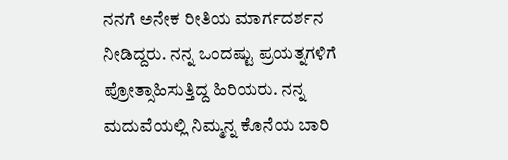ನನಗೆ ಅನೇಕ ರೀತಿಯ ಮಾರ್ಗದರ್ಶನ ನೀಡಿದ್ದರು. ನನ್ನ ಒಂದಷ್ಟು ಪ್ರಯತ್ನಗಳಿಗೆ ಪ್ರೋತ್ಸಾಹಿಸುತ್ತಿದ್ದ ಹಿರಿಯರು. ನನ್ನ ಮದುವೆಯಲ್ಲಿ ನಿಮ್ಮನ್ನ ಕೊನೆಯ ಬಾರಿ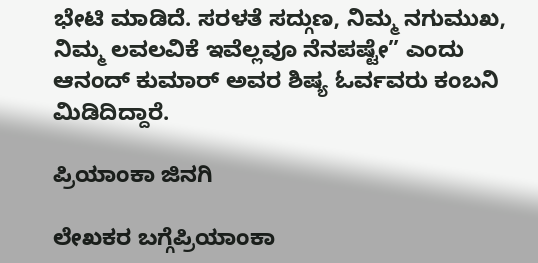ಭೇಟಿ ಮಾಡಿದೆ. ಸರಳತೆ ಸದ್ಗುಣ, ನಿಮ್ಮ ನಗುಮುಖ, ನಿಮ್ಮ ಲವಲವಿಕೆ ಇವೆಲ್ಲವೂ ನೆನಪಷ್ಟೇ” ಎಂದು ಆನಂದ್ ಕುಮಾರ್‌ ಅವರ ಶಿಷ್ಯ ಓರ್ವವರು ಕಂಬನಿ ಮಿಡಿದಿದ್ದಾರೆ.

ಪ್ರಿಯಾಂಕಾ ಜಿನಗಿ

ಲೇಖಕರ ಬಗ್ಗೆಪ್ರಿಯಾಂಕಾ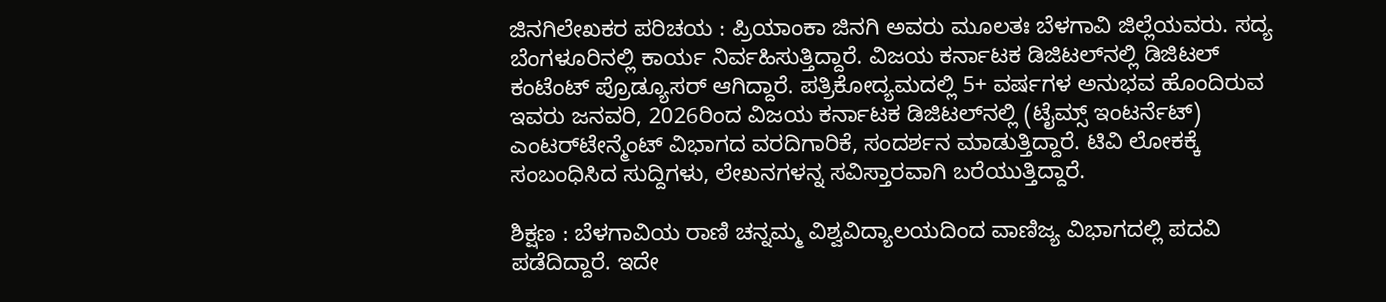ಜಿನಗಿಲೇಖಕರ ಪರಿಚಯ : ಪ್ರಿಯಾಂಕಾ ಜಿನಗಿ ಅವರು ಮೂಲತಃ ಬೆಳಗಾವಿ ಜಿಲ್ಲೆಯವರು. ಸದ್ಯ ಬೆಂಗಳೂರಿನಲ್ಲಿ ಕಾರ್ಯ ನಿರ್ವಹಿಸುತ್ತಿದ್ದಾರೆ. ವಿಜಯ ಕರ್ನಾಟಕ ಡಿಜಿಟಲ್‌ನಲ್ಲಿ ಡಿಜಿಟಲ್‌ ಕಂಟೆಂಟ್ ಪ್ರೊಡ್ಯೂಸರ್ ಆಗಿದ್ದಾರೆ. ಪತ್ರಿಕೋದ್ಯಮದಲ್ಲಿ 5+ ವರ್ಷಗಳ ಅನುಭವ ಹೊಂದಿರುವ ಇವರು ಜನವರಿ, 2026ರಿಂದ ವಿಜಯ ಕರ್ನಾಟಕ ಡಿಜಿಟಲ್‌ನಲ್ಲಿ (ಟೈಮ್ಸ್ ಇಂಟರ್ನೆಟ್) ಎಂಟರ್‌ಟೇನ್ಮೆಂಟ್ ವಿಭಾಗದ ವರದಿಗಾರಿಕೆ, ಸಂದರ್ಶನ ಮಾಡುತ್ತಿದ್ದಾರೆ. ಟಿವಿ ಲೋಕಕ್ಕೆ ಸಂಬಂಧಿಸಿದ ಸುದ್ದಿಗಳು, ಲೇಖನಗಳನ್ನ ಸವಿಸ್ತಾರವಾಗಿ ಬರೆಯುತ್ತಿದ್ದಾರೆ.

ಶಿಕ್ಷಣ : ಬೆಳಗಾವಿಯ ರಾಣಿ ಚನ್ನಮ್ಮ ವಿಶ್ವವಿದ್ಯಾಲಯದಿಂದ ವಾಣಿಜ್ಯ ವಿಭಾಗದಲ್ಲಿ ಪದವಿ ಪಡೆದಿದ್ದಾರೆ. ಇದೇ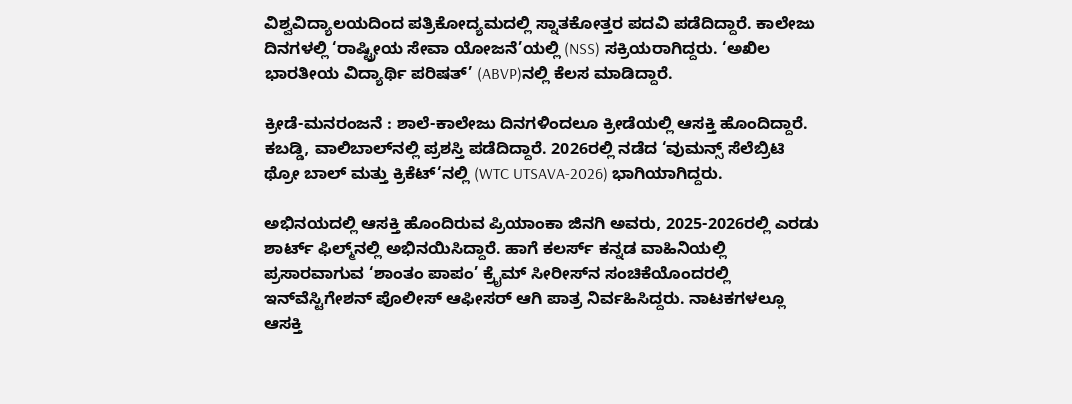ವಿಶ್ವವಿದ್ಯಾಲಯದಿಂದ ಪತ್ರಿಕೋದ್ಯಮದಲ್ಲಿ ಸ್ನಾತಕೋತ್ತರ ಪದವಿ ಪಡೆದಿದ್ದಾರೆ. ಕಾಲೇಜು ದಿನಗಳಲ್ಲಿ ‘ರಾಷ್ಟ್ರೀಯ ಸೇವಾ ಯೋಜನೆ’ಯಲ್ಲಿ (NSS) ಸಕ್ರಿಯರಾಗಿದ್ದರು. ‘ಅಖಿಲ ಭಾರತೀಯ ವಿದ್ಯಾರ್ಥಿ ಪರಿಷತ್’ (ABVP)ನಲ್ಲಿ ಕೆಲಸ ಮಾಡಿದ್ದಾರೆ.

ಕ್ರೀಡೆ-ಮನರಂಜನೆ : ಶಾಲೆ-ಕಾಲೇಜು ದಿನಗಳಿಂದಲೂ ಕ್ರೀಡೆಯಲ್ಲಿ ಆಸಕ್ತಿ ಹೊಂದಿದ್ದಾರೆ. ಕಬಡ್ಡಿ, ವಾಲಿಬಾಲ್‌ನಲ್ಲಿ ಪ್ರಶಸ್ತಿ ಪಡೆದಿದ್ದಾರೆ. 2026ರಲ್ಲಿ ನಡೆದ ‘ವುಮನ್ಸ್‌ ಸೆಲೆಬ್ರಿಟಿ ಥ್ರೋ ಬಾಲ್‌ ಮತ್ತು ಕ್ರಿಕೆಟ್‘ನಲ್ಲಿ (WTC UTSAVA-2026) ಭಾಗಿಯಾಗಿದ್ದರು.

ಅಭಿನಯದಲ್ಲಿ ಆಸಕ್ತಿ ಹೊಂದಿರುವ ಪ್ರಿಯಾಂಕಾ ಜಿನಗಿ ಅವರು, 2025-2026ರಲ್ಲಿ ಎರಡು ಶಾರ್ಟ್ ಫಿಲ್ಮ್‌ನಲ್ಲಿ ಅಭಿನಯಿಸಿದ್ದಾರೆ. ಹಾಗೆ ಕಲರ್ಸ್ ಕನ್ನಡ ವಾಹಿನಿಯಲ್ಲಿ ಪ್ರಸಾರವಾಗುವ ‘ಶಾಂತಂ ಪಾಪಂ’ ಕ್ರೈಮ್‌ ಸೀರೀಸ್‌ನ ಸಂಚಿಕೆಯೊಂದರಲ್ಲಿ ಇನ್‌ವೆಸ್ಟಿಗೇಶನ್‌ ಪೊಲೀಸ್‌ ಆಫೀಸರ್ ಆಗಿ ಪಾತ್ರ ನಿರ್ವಹಿಸಿದ್ದರು. ನಾಟಕಗಳಲ್ಲೂ ಆಸಕ್ತಿ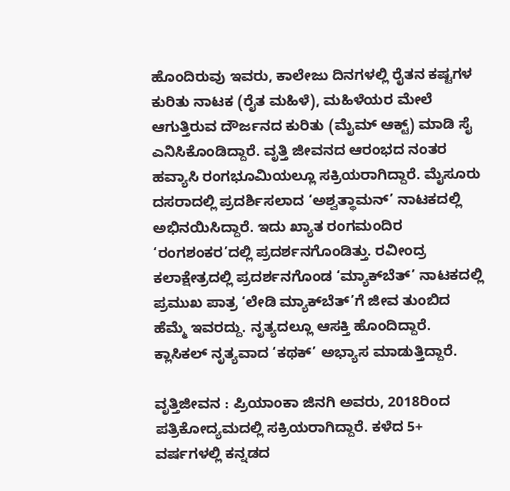ಹೊಂದಿರುವು ಇವರು, ಕಾಲೇಜು ದಿನಗಳಲ್ಲಿ ರೈತನ ಕಷ್ಟಗಳ ಕುರಿತು ನಾಟಕ (ರೈತ ಮಹಿಳೆ), ಮಹಿಳೆಯರ ಮೇಲೆ ಆಗುತ್ತಿರುವ ದೌರ್ಜನದ ಕುರಿತು (ಮೈಮ್‌ ಆಕ್ಟ್‌) ಮಾಡಿ ಸೈ ಎನಿಸಿಕೊಂಡಿದ್ದಾರೆ. ವೃತ್ತಿ ಜೀವನದ ಆರಂಭದ ನಂತರ ಹವ್ಯಾಸಿ ರಂಗಭೂಮಿಯಲ್ಲೂ ಸಕ್ರಿಯರಾಗಿದ್ದಾರೆ. ಮೈಸೂರು ದಸರಾದಲ್ಲಿ ಪ್ರದರ್ಶಿಸಲಾದ ‘ಅಶ್ವತ್ಥಾಮನ್‌’ ನಾಟಕದಲ್ಲಿ ಅಭಿನಯಿಸಿದ್ದಾರೆ. ಇದು ಖ್ಯಾತ ರಂಗಮಂದಿರ ‘ರಂಗಶಂಕರ’ದಲ್ಲಿ ಪ್ರದರ್ಶನಗೊಂಡಿತ್ತು. ರವೀಂದ್ರ ಕಲಾಕ್ಷೇತ್ರದಲ್ಲಿ ಪ್ರದರ್ಶನಗೊಂಡ ‘ಮ್ಯಾಕ್‌ಬೆತ್‌’ ನಾಟಕದಲ್ಲಿ ಪ್ರಮುಖ ಪಾತ್ರ ‘ಲೇಡಿ ಮ್ಯಾಕ್‌ಬೆತ್‌’ಗೆ ಜೀವ ತುಂಬಿದ ಹೆಮ್ಮೆ ಇವರದ್ದು. ನೃತ್ಯದಲ್ಲೂ ಆಸಕ್ತಿ ಹೊಂದಿದ್ದಾರೆ. ಕ್ಲಾಸಿಕಲ್ ನೃತ್ಯವಾದ ‘ಕಥಕ್‌’ ಅಭ್ಯಾಸ ಮಾಡುತ್ತಿದ್ದಾರೆ.

ವೃತ್ತಿಜೀವನ : ಪ್ರಿಯಾಂಕಾ ಜಿನಗಿ ಅವರು, 2018ರಿಂದ ಪತ್ರಿಕೋದ್ಯಮದಲ್ಲಿ ಸಕ್ರಿಯರಾಗಿದ್ದಾರೆ. ಕಳೆದ 5+ ವರ್ಷಗಳಲ್ಲಿ ಕನ್ನಡದ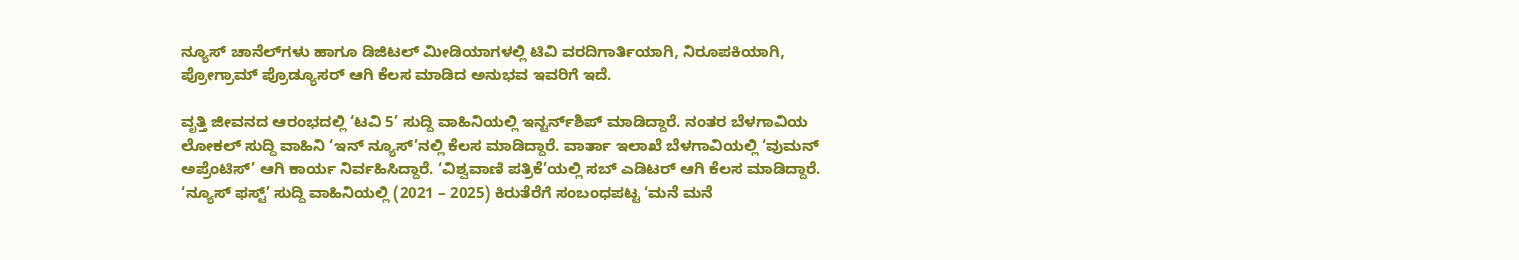ನ್ಯೂಸ್ ಚಾನೆಲ್‌ಗಳು ಹಾಗೂ ಡಿಜಿಟಲ್‌ ಮೀಡಿಯಾಗಳಲ್ಲಿ ಟಿವಿ ವರದಿಗಾರ್ತಿಯಾಗಿ, ನಿರೂಪಕಿಯಾಗಿ, ಪ್ರೋಗ್ರಾಮ್‌ ಪ್ರೊಡ್ಯೂಸರ್ ಆಗಿ ಕೆಲಸ ಮಾಡಿದ ಅನುಭವ ಇವರಿಗೆ ಇದೆ.

ವೃತ್ತಿ ಜೀವನದ ಆರಂಭದಲ್ಲಿ ‘ಟವಿ 5’ ಸುದ್ದಿ ವಾಹಿನಿಯಲ್ಲಿ ಇನ್ಟರ್ನ್‌ಶಿಪ್‌ ಮಾಡಿದ್ದಾರೆ. ನಂತರ ಬೆಳಗಾವಿಯ ಲೋಕಲ್‌ ಸುದ್ದಿ ವಾಹಿನಿ ‘ಇನ್‌ ನ್ಯೂಸ್‌’ನಲ್ಲಿ ಕೆಲಸ ಮಾಡಿದ್ದಾರೆ. ವಾರ್ತಾ ಇಲಾಖೆ ಬೆಳಗಾವಿಯಲ್ಲಿ ‘ವುಮನ್‌ ಅಪ್ರೆಂಟಿಸ್‌’ ಆಗಿ ಕಾರ್ಯ ನಿರ್ವಹಿಸಿದ್ದಾರೆ. ‘ವಿಶ್ವವಾಣಿ ಪತ್ರಿಕೆ’ಯಲ್ಲಿ ಸಬ್‌ ಎಡಿಟರ್ ಆಗಿ ಕೆಲಸ ಮಾಡಿದ್ದಾರೆ. ‘ನ್ಯೂಸ್‌ ಫಸ್ಟ್‌’ ಸುದ್ದಿ ವಾಹಿನಿಯಲ್ಲಿ (2021 – 2025) ಕಿರುತೆರೆಗೆ ಸಂಬಂಧಪಟ್ಟ ‘ಮನೆ ಮನೆ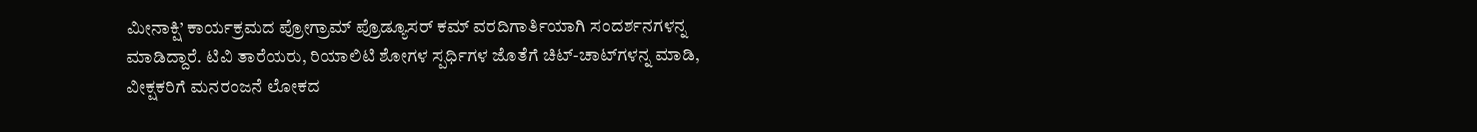ಮೀನಾಕ್ಷಿ’ ಕಾರ್ಯಕ್ರಮದ ಪ್ರೋಗ್ರಾಮ್‌ ಪ್ರೊಡ್ಯೂಸರ್ ಕಮ್‌ ವರದಿಗಾರ್ತಿಯಾಗಿ ಸಂದರ್ಶನಗಳನ್ನ ಮಾಡಿದ್ದಾರೆ. ಟಿವಿ ತಾರೆಯರು, ರಿಯಾಲಿಟಿ ಶೋಗಳ ಸ್ಪರ್ಧಿಗಳ ಜೊತೆಗೆ ಚಿಟ್‌-ಚಾಟ್‌ಗಳನ್ನ ಮಾಡಿ, ವೀಕ್ಷಕರಿಗೆ ಮನರಂಜನೆ ಲೋಕದ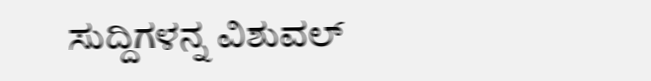ಸುದ್ದಿಗಳನ್ನ ವಿಶುವಲ್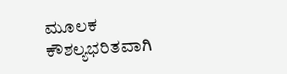ಮೂಲಕ ಕೌಶಲ್ಯಭರಿತವಾಗಿ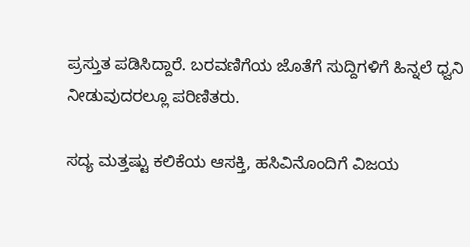ಪ್ರಸ್ತುತ ಪಡಿಸಿದ್ದಾರೆ. ಬರವಣಿಗೆಯ ಜೊತೆಗೆ ಸುದ್ದಿಗಳಿಗೆ ಹಿನ್ನಲೆ ಧ್ವನಿ ನೀಡುವುದರಲ್ಲೂ ಪರಿಣಿತರು.

ಸದ್ಯ ಮತ್ತಷ್ಟು ಕಲಿಕೆಯ ಆಸಕ್ತಿ, ಹಸಿವಿನೊಂದಿಗೆ ವಿಜಯ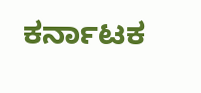ಕರ್ನಾಟಕ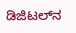ಡಿಜಿಟಲ್‌ನ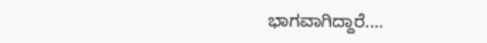ಭಾಗವಾಗಿದ್ದಾರೆ.…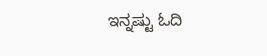ಇನ್ನಷ್ಟು ಓದಿ